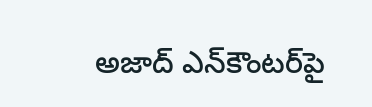అజాద్ ఎన్‌కౌంటర్‌పై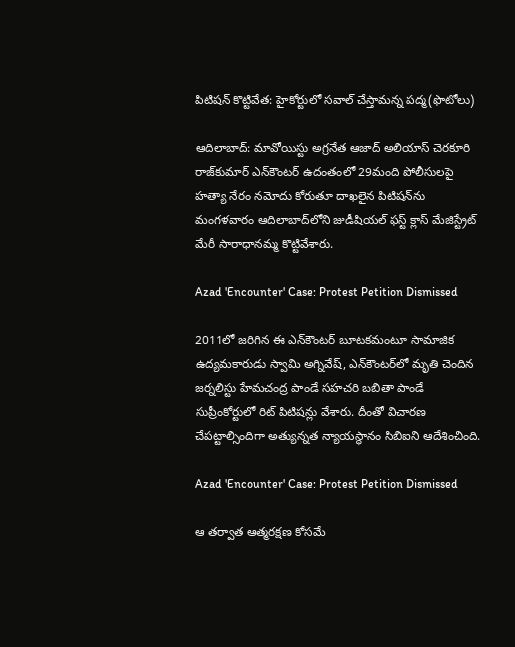పిటిషన్ కొట్టివేత: హైకోర్టులో సవాల్ చేస్తామన్న పద్మ(ఫొటోలు)

ఆదిలాబాద్: మావోయిస్టు అగ్రనేత ఆజాద్ అలియాస్ చెరకూరి రాజ్‌కుమార్ ఎన్‌కౌంటర్ ఉదంతంలో 29మంది పోలీసులపై హత్యా నేరం నమోదు కోరుతూ దాఖలైన పిటిషన్‌ను మంగళవారం ఆదిలాబాద్‌లోని జుడీషియల్ ఫస్ట్ క్లాస్ మేజిస్ట్రేట్ మేరీ సారాధానమ్మ కొట్టివేశారు.

Azad 'Encounter' Case: Protest Petition Dismissed

2011లో జరిగిన ఈ ఎన్‌కౌంటర్ బూటకమంటూ సామాజిక ఉద్యమకారుడు స్వామి అగ్నివేష్, ఎన్‌కౌంటర్‌లో మృతి చెందిన జర్నలిస్టు హేమచంద్ర పాండే సహచరి బబితా పాండే సుప్రీంకోర్టులో రిట్ పిటిషన్లు వేశారు. దీంతో విచారణ చేపట్టాల్సిందిగా అత్యున్నత న్యాయస్థానం సిబిఐని ఆదేశించింది.

Azad 'Encounter' Case: Protest Petition Dismissed

ఆ తర్వాత ఆత్మరక్షణ కోసమే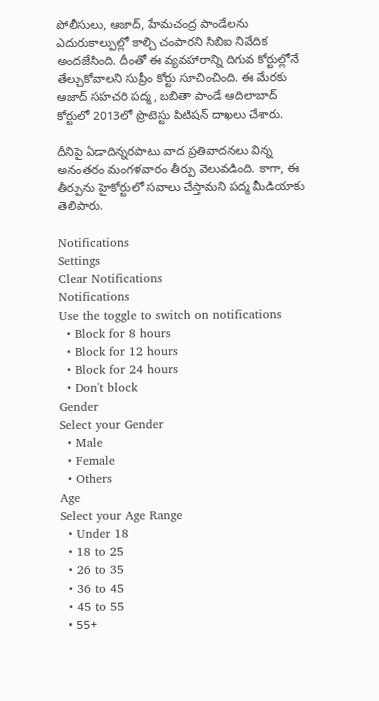పోలీసులు, ఆజాద్, హేమచంద్ర పాండేలను ఎదురుకాల్పుల్లో కాల్చి చంపారని సిబిఐ నివేదిక అందజేసింది. దీంతో ఈ వ్యవహారాన్ని దిగువ కోర్టుల్లోనే తేల్చుకోవాలని సుప్రీం కోర్టు సూచించింది. ఈ మేరకు ఆజాద్ సహచరి పద్మ, బబితా పాండే ఆదిలాబాద్ కోర్టులో 2013లో ప్రొటెస్టు పిటిషన్ దాఖలు చేశారు.

దీనిపై ఏడాదిన్నరపాటు వాద ప్రతివాదనలు విన్న అనంతరం మంగళవారం తీర్పు వెలువడింది. కాగా, ఈ తీర్పును హైకోర్టులో సవాలు చేస్తామని పద్మ మీడియాకు తెలిపారు.

Notifications
Settings
Clear Notifications
Notifications
Use the toggle to switch on notifications
  • Block for 8 hours
  • Block for 12 hours
  • Block for 24 hours
  • Don't block
Gender
Select your Gender
  • Male
  • Female
  • Others
Age
Select your Age Range
  • Under 18
  • 18 to 25
  • 26 to 35
  • 36 to 45
  • 45 to 55
  • 55+